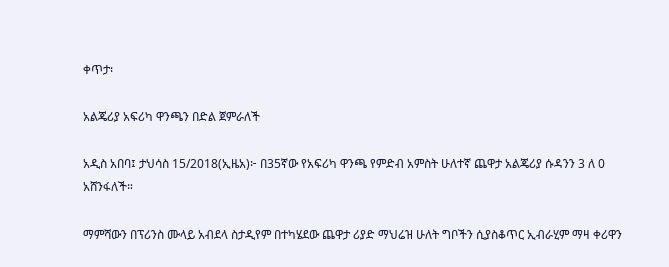ቀጥታ፡

አልጄሪያ አፍሪካ ዋንጫን በድል ጀምራለች

አዲስ አበባ፤ ታህሳስ 15/2018(ኢዜአ)፦ በ35ኛው የአፍሪካ ዋንጫ የምድብ አምስት ሁለተኛ ጨዋታ አልጄሪያ ሱዳንን 3 ለ 0 አሸንፋለች።

ማምሻውን በፕሪንስ ሙላይ አብደላ ስታዲየም በተካሄደው ጨዋታ ሪያድ ማህሬዝ ሁለት ግቦችን ሲያስቆጥር ኢብራሂም ማዛ ቀሪዋን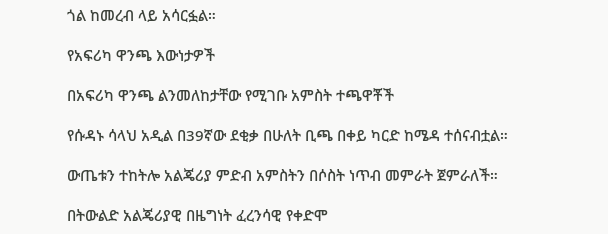ጎል ከመረብ ላይ አሳርፏል።

የአፍሪካ ዋንጫ እውነታዎች

በአፍሪካ ዋንጫ ልንመለከታቸው የሚገቡ አምስት ተጫዋቾች

የሱዳኑ ሳላህ አዲል በ39ኛው ደቂቃ በሁለት ቢጫ በቀይ ካርድ ከሜዳ ተሰናብቷል።

ውጤቱን ተከትሎ አልጄሪያ ምድብ አምስትን በሶስት ነጥብ መምራት ጀምራለች።

በትውልድ አልጄሪያዊ በዜግነት ፈረንሳዊ የቀድሞ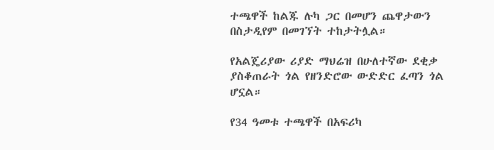ተጫዋች ከልጁ ሉካ ጋር በመሆን ጨዋታውን በስታዲየም በመገኘት ተከታትሏል።

የአልጄሪያው ሪያድ ማህሬዝ በሁለተኛው ደቂቃ ያስቆጠራት ጎል የዘንድሮው ውድድር ፈጣን ጎል ሆኗል።

የ34 ዓመቱ ተጫዋች በአፍሪካ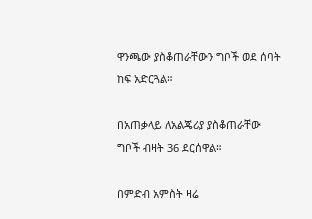ዋንጫው ያስቆጠራቸውን ግቦች ወደ ሰባት ከፍ አድርጓል።

በአጠቃላይ ለአልጄሪያ ያስቆጠራቸው ግቦች ብዛት 36 ደርሰዋል።

በምድብ አምስት ዛሬ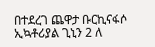በተደረገ ጨዋታ ቡርኪናፋሶ ኢኳቶሪያል ጊኒን 2 ለ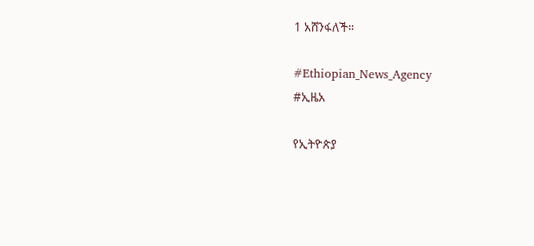1 አሸንፋለች።

#Ethiopian_News_Agency
#ኢዜአ

የኢትዮጵያ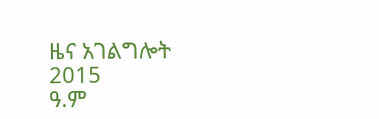ዜና አገልግሎት
2015
ዓ.ም